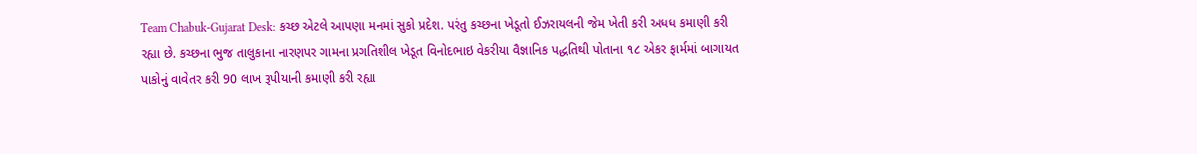Team Chabuk-Gujarat Desk: કચ્છ એટલે આપણા મનમાં સુકો પ્રદેશ. પરંતુ કચ્છના ખેડૂતો ઈઝરાયલની જેમ ખેતી કરી અધધ કમાણી કરી રહ્યા છે. કચ્છના ભુજ તાલુકાના નારણપર ગામના પ્રગતિશીલ ખેડૂત વિનોદભાઇ વેકરીયા વૈજ્ઞાનિક પદ્ધતિથી પોતાના ૧૮ એકર ફાર્મમાં બાગાયત પાકોનું વાવેતર કરી 90 લાખ રૂપીયાની કમાણી કરી રહ્યા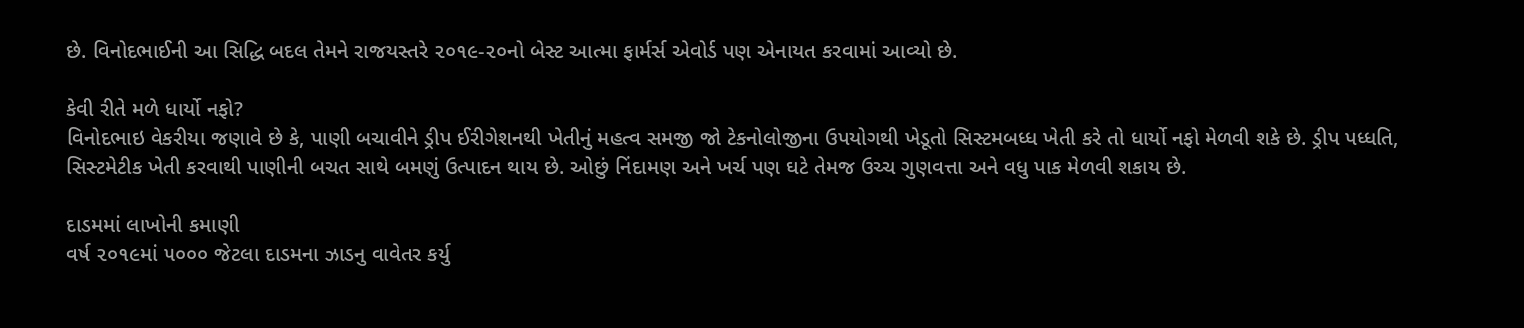છે. વિનોદભાઈની આ સિદ્ધિ બદલ તેમને રાજયસ્તરે ૨૦૧૯-૨૦નો બેસ્ટ આત્મા ફાર્મર્સ એવોર્ડ પણ એનાયત કરવામાં આવ્યો છે.

કેવી રીતે મળે ધાર્યો નફો?
વિનોદભાઇ વેકરીયા જણાવે છે કે, પાણી બચાવીને ડ્રીપ ઈરીગેશનથી ખેતીનું મહત્વ સમજી જો ટેકનોલોજીના ઉપયોગથી ખેડૂતો સિસ્ટમબધ્ધ ખેતી કરે તો ધાર્યો નફો મેળવી શકે છે. ડ્રીપ પધ્ધતિ, સિસ્ટમેટીક ખેતી કરવાથી પાણીની બચત સાથે બમણું ઉત્પાદન થાય છે. ઓછું નિંદામણ અને ખર્ચ પણ ઘટે તેમજ ઉચ્ચ ગુણવત્તા અને વધુ પાક મેળવી શકાય છે.

દાડમમાં લાખોની કમાણી
વર્ષ ૨૦૧૯માં ૫૦૦૦ જેટલા દાડમના ઝાડનુ વાવેતર કર્યુ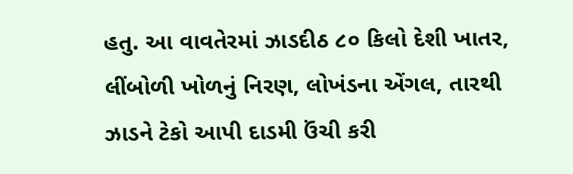હતુ. આ વાવતેરમાં ઝાડદીઠ ૮૦ કિલો દેશી ખાતર, લીંબોળી ખોળનું નિરણ, લોખંડના એંગલ, તારથી ઝાડને ટેકો આપી દાડમી ઉંચી કરી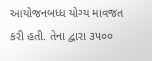આયોજનબધ્ધ યોગ્ય માવજત કરી હતી. તેના દ્વારા ૩૫૦૦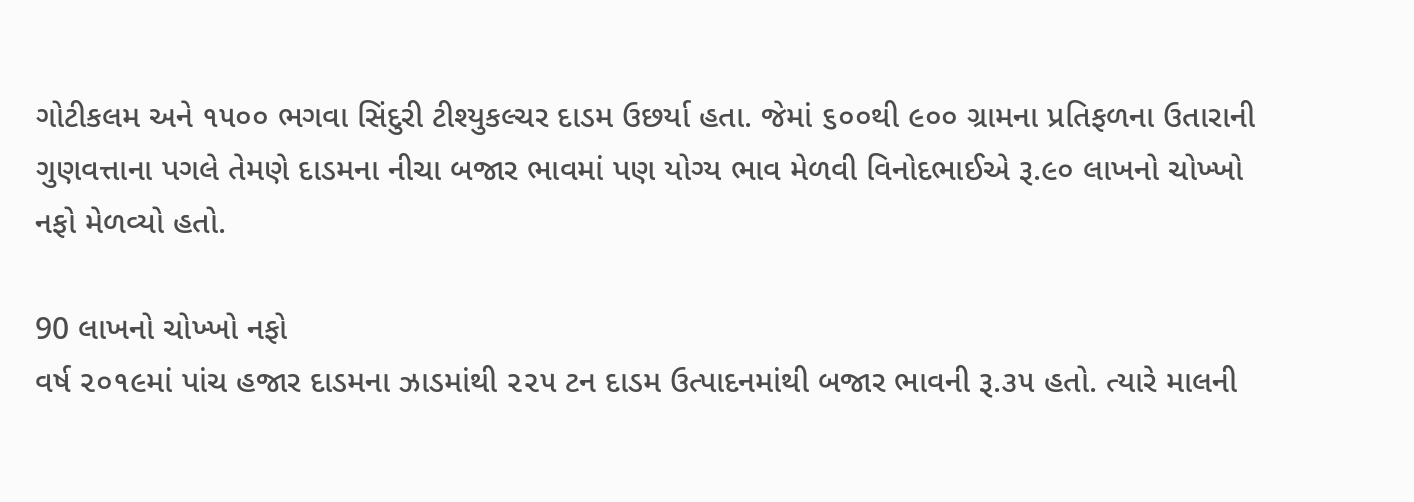ગોટીકલમ અને ૧૫૦૦ ભગવા સિંદુરી ટીશ્યુકલ્ચર દાડમ ઉછર્યા હતા. જેમાં ૬૦૦થી ૯૦૦ ગ્રામના પ્રતિફળના ઉતારાની ગુણવત્તાના પગલે તેમણે દાડમના નીચા બજાર ભાવમાં પણ યોગ્ય ભાવ મેળવી વિનોદભાઈએ રૂ.૯૦ લાખનો ચોખ્ખો નફો મેળવ્યો હતો.

90 લાખનો ચોખ્ખો નફો
વર્ષ ૨૦૧૯માં પાંચ હજાર દાડમના ઝાડમાંથી ૨૨૫ ટન દાડમ ઉત્પાદનમાંથી બજાર ભાવની રૂ.૩૫ હતો. ત્યારે માલની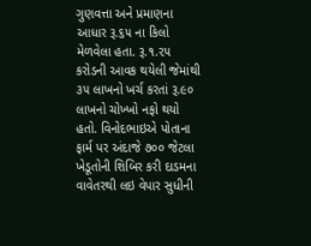ગુણવત્તા અને પ્રમાણના આધાર રૂ.૬૫ ના કિલો મેળવેલા હતા. રૂ.૧.૨૫ કરોડની આવક થયેલી જેમાંથી ૩૫ લાખનો ખર્ચ કરતાં રૂ.૯૦ લાખનો ચોખ્ખો નફો થયો હતો. વિનોદભાઇએ પોતાના ફાર્મ પર અંદાજે ૭૦૦ જેટલા ખેડૂતોની શિબિર કરી દાડમના વાવેતરથી લઇ વેપાર સુધીની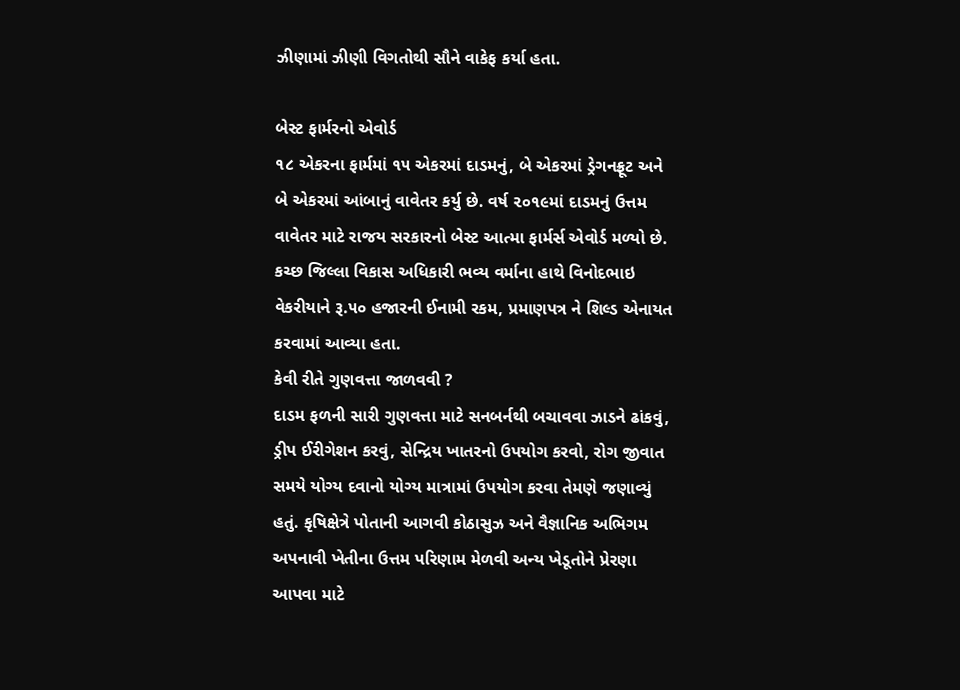ઝીણામાં ઝીણી વિગતોથી સૌને વાકેફ કર્યા હતા.

બેસ્ટ ફાર્મરનો એવોર્ડ
૧૮ એકરના ફાર્મમાં ૧૫ એકરમાં દાડમનું, બે એકરમાં ડ્રેગનફ્રૂટ અને બે એકરમાં આંબાનું વાવેતર કર્યુ છે. વર્ષ ૨૦૧૯માં દાડમનું ઉત્તમ વાવેતર માટે રાજય સરકારનો બેસ્ટ આત્મા ફાર્મર્સ એવોર્ડ મળ્યો છે. કચ્છ જિલ્લા વિકાસ અધિકારી ભવ્ય વર્માના હાથે વિનોદભાઇ વેકરીયાને રૂ.૫૦ હજારની ઈનામી રકમ, પ્રમાણપત્ર ને શિલ્ડ એનાયત કરવામાં આવ્યા હતા.
કેવી રીતે ગુણવત્તા જાળવવી ?
દાડમ ફળની સારી ગુણવત્તા માટે સનબર્નથી બચાવવા ઝાડને ઢાંકવું, ડ્રીપ ઈરીગેશન કરવું, સેન્દ્રિય ખાતરનો ઉપયોગ કરવો, રોગ જીવાત સમયે યોગ્ય દવાનો યોગ્ય માત્રામાં ઉપયોગ કરવા તેમણે જણાવ્યું હતું. કૃષિક્ષેત્રે પોતાની આગવી કોઠાસુઝ અને વૈજ્ઞાનિક અભિગમ અપનાવી ખેતીના ઉત્તમ પરિણામ મેળવી અન્ય ખેડૂતોને પ્રેરણા આપવા માટે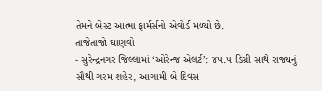તેમને બેસ્ટ આત્મા ફાર્મર્સનો એવોર્ડ મળ્યો છે.
તાજેતાજો ઘાણવો
- સુરેન્દ્રનગર જિલ્લામાં ‘ઓરેન્જ એલર્ટ’: ૪૫.૫ ડિગ્રી સાથે રાજ્યનું સૌથી ગરમ શહેર, આગામી બે દિવસ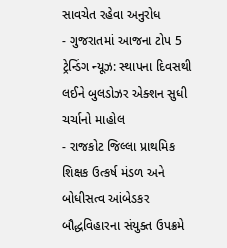સાવચેત રહેવા અનુરોધ
- ગુજરાતમાં આજના ટોપ 5 ટ્રેન્ડિંગ ન્યૂઝ: સ્થાપના દિવસથી લઈને બુલડોઝર એક્શન સુધી ચર્ચાનો માહોલ
- રાજકોટ જિલ્લા પ્રાથમિક શિક્ષક ઉત્કર્ષ મંડળ અને બોધીસત્વ આંબેડકર બૌદ્ધવિહારના સંયુક્ત ઉપક્રમે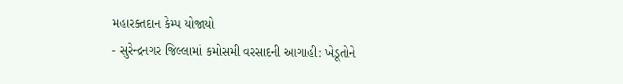મહારક્તદાન કેમ્પ યોજાયો
- સુરેન્દ્રનગર જિલ્લામાં કમોસમી વરસાદની આગાહી: ખેડૂતોને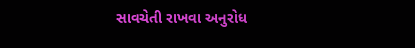સાવચેતી રાખવા અનુરોધ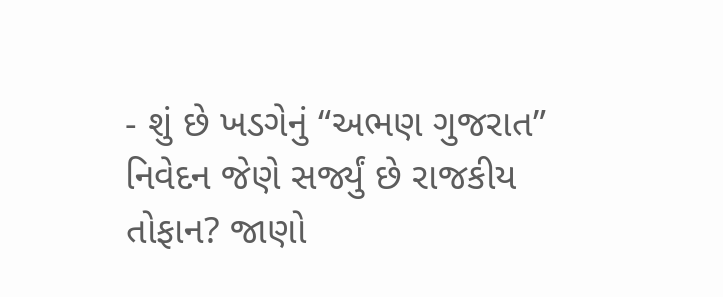- શું છે ખડગેનું “અભણ ગુજરાત” નિવેદન જેણે સર્જ્યું છે રાજકીય તોફાન? જાણો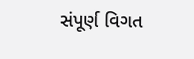સંપૂર્ણ વિગત